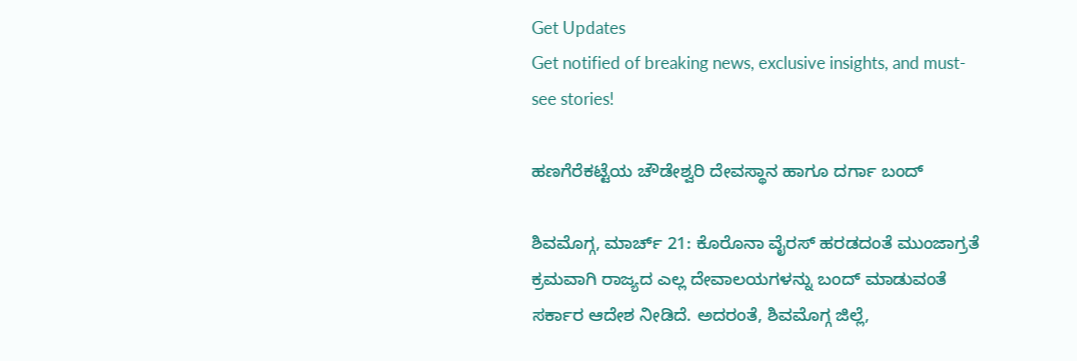Get Updates
Get notified of breaking news, exclusive insights, and must-see stories!

ಹಣಗೆರೆಕಟ್ಟೆಯ ಚೌಡೇಶ್ವರಿ ದೇವಸ್ಥಾನ ಹಾಗೂ ದರ್ಗಾ ಬಂದ್

ಶಿವಮೊಗ್ಗ, ಮಾರ್ಚ್ 21: ಕೊರೊನಾ ವೈರಸ್ ಹರಡದಂತೆ ಮುಂಜಾಗ್ರತೆ ಕ್ರಮವಾಗಿ ರಾಜ್ಯದ ಎಲ್ಲ ದೇವಾಲಯಗಳನ್ನು ಬಂದ್ ಮಾಡುವಂತೆ ಸರ್ಕಾರ ಆದೇಶ ನೀಡಿದೆ. ಅದರಂತೆ, ಶಿವಮೊಗ್ಗ ಜಿಲ್ಲೆ,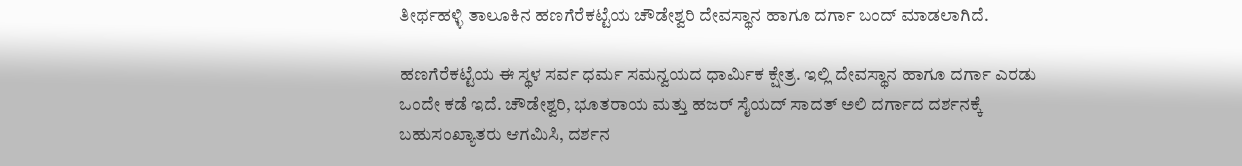ತೀರ್ಥಹಳ್ಳಿ ತಾಲೂಕಿನ ಹಣಗೆರೆಕಟ್ಟೆಯ ಚೌಡೇಶ್ವರಿ ದೇವಸ್ಥಾನ ಹಾಗೂ ದರ್ಗಾ ಬಂದ್ ಮಾಡಲಾಗಿದೆ.

ಹಣಗೆರೆಕಟ್ಟೆಯ ಈ ಸ್ಥಳ ಸರ್ವ ಧರ್ಮ ಸಮನ್ವಯದ ಧಾರ್ಮಿಕ ಕ್ಷೇತ್ರ. ಇಲ್ಲಿ ದೇವಸ್ಥಾನ ಹಾಗೂ ದರ್ಗಾ ಎರಡು ಒಂದೇ ಕಡೆ ಇದೆ. ಚೌಡೇಶ್ವರಿ, ಭೂತರಾಯ ಮತ್ತು ಹಜರ್ ಸೈಯದ್ ಸಾದತ್ ಅಲಿ ದರ್ಗಾದ ದರ್ಶನಕ್ಕೆ ಬಹುಸಂಖ್ಯಾತರು ಆಗಮಿಸಿ, ದರ್ಶನ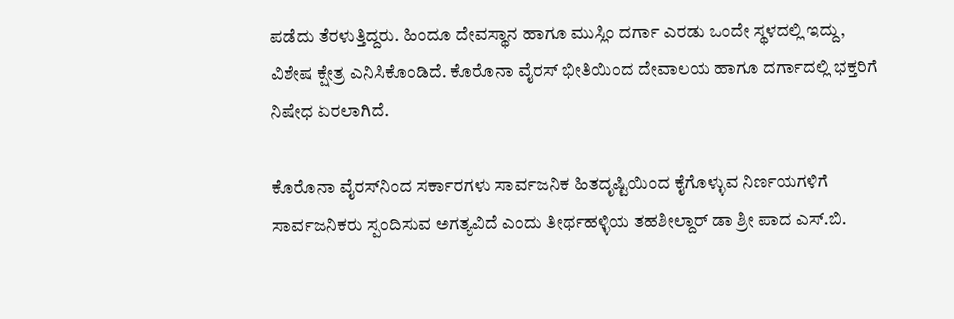ಪಡೆದು ತೆರಳುತ್ತಿದ್ದರು. ಹಿಂದೂ ದೇವಸ್ಥಾನ ಹಾಗೂ ಮುಸ್ಲಿಂ ದರ್ಗಾ ಎರಡು ಒಂದೇ ಸ್ಥಳದಲ್ಲಿ ಇದ್ದು, ವಿಶೇಷ ಕ್ಷೇತ್ರ ಎನಿಸಿಕೊಂಡಿದೆ. ಕೊರೊನಾ ವೈರಸ್ ಭೀತಿಯಿಂದ ದೇವಾಲಯ ಹಾಗೂ ದರ್ಗಾದಲ್ಲಿ ಭಕ್ತರಿಗೆ ನಿಷೇಧ ಏರಲಾಗಿದೆ.

ಕೊರೊನಾ ವೈರಸ್‌ನಿಂದ ಸರ್ಕಾರಗಳು ಸಾರ್ವಜನಿಕ ಹಿತದೃಷ್ಟಿಯಿಂದ ಕೈಗೊಳ್ಳುವ ನಿರ್ಣಯಗಳಿಗೆ ಸಾರ್ವಜನಿಕರು ಸ್ಪಂದಿಸುವ ಅಗತ್ಯವಿದೆ ಎಂದು ತೀರ್ಥಹಳ್ಳಿಯ ತಹಶೀಲ್ದಾರ್ ಡಾ ಶ್ರೀ ಪಾದ ಎಸ್.ಬಿ.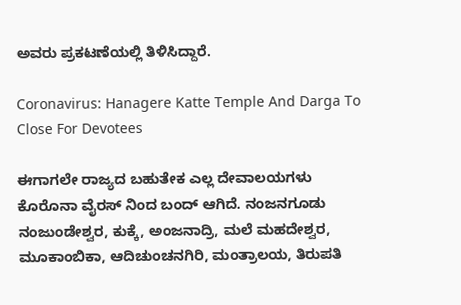ಅವರು ಪ್ರಕಟಣೆಯಲ್ಲಿ ತಿಳಿಸಿದ್ದಾರೆ.

Coronavirus: Hanagere Katte Temple And Darga To Close For Devotees

ಈಗಾಗಲೇ ರಾಜ್ಯದ ಬಹುತೇಕ ಎಲ್ಲ ದೇವಾಲಯಗಳು ಕೊರೊನಾ ವೈರಸ್‌ ನಿಂದ ಬಂದ್ ಆಗಿದೆ. ನಂಜನಗೂಡು ನಂಜುಂಡೇಶ್ವರ, ಕುಕ್ಕೆ, ಅಂಜನಾದ್ರಿ, ಮಲೆ ಮಹದೇಶ್ವರ, ಮೂಕಾಂಬಿಕಾ, ಆದಿಚುಂಚನಗಿರಿ, ಮಂತ್ರಾಲಯ, ತಿರುಪತಿ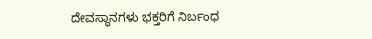ದೇವಸ್ಥಾನಗಳು ಭಕ್ತರಿಗೆ ನಿರ್ಬಂಧ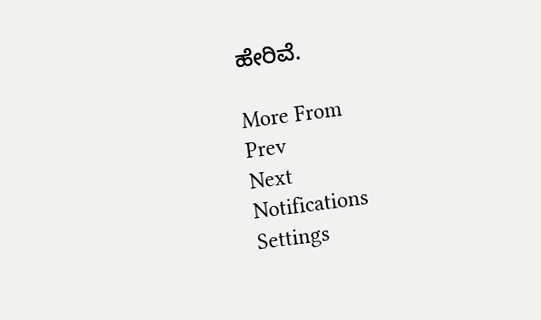ಹೇರಿವೆ.

More From
Prev
Next
Notifications
Settings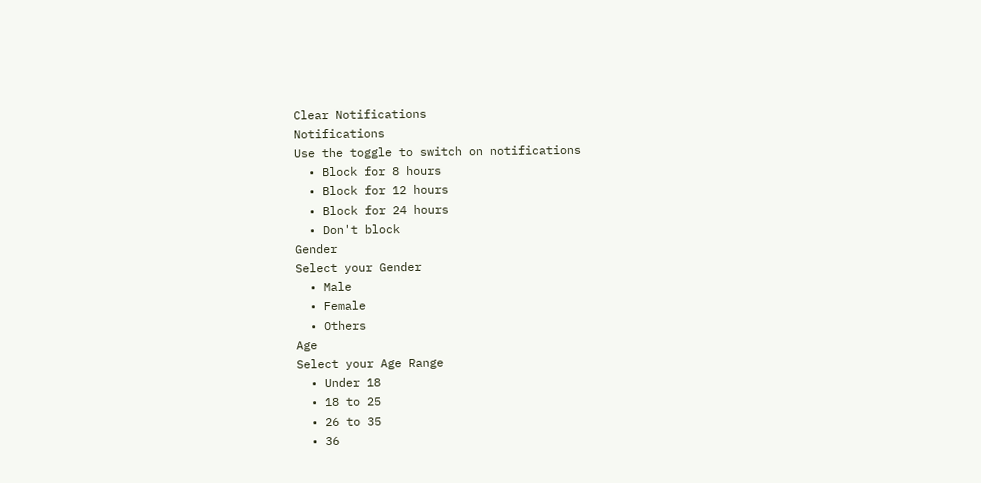Clear Notifications
Notifications
Use the toggle to switch on notifications
  • Block for 8 hours
  • Block for 12 hours
  • Block for 24 hours
  • Don't block
Gender
Select your Gender
  • Male
  • Female
  • Others
Age
Select your Age Range
  • Under 18
  • 18 to 25
  • 26 to 35
  • 36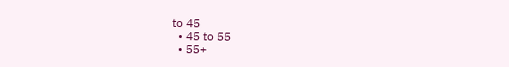to 45
  • 45 to 55
  • 55+